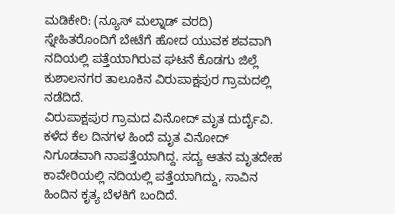ಮಡಿಕೇರಿ: (ನ್ಯೂಸ್ ಮಲ್ನಾಡ್ ವರದಿ) ಸ್ನೇಹಿತರೊಂದಿಗೆ ಬೇಟೆಗೆ ಹೋದ ಯುವಕ ಶವವಾಗಿ ನದಿಯಲ್ಲಿ ಪತ್ತೆಯಾಗಿರುವ ಘಟನೆ ಕೊಡಗು ಜಿಲ್ಲೆ ಕುಶಾಲನಗರ ತಾಲೂಕಿನ ವಿರುಪಾಕ್ಷಪುರ ಗ್ರಾಮದಲ್ಲಿ ನಡೆದಿದೆ.
ವಿರುಪಾಕ್ಷಪುರ ಗ್ರಾಮದ ವಿನೋದ್ ಮೃತ ದುರ್ದೈವಿ. ಕಳೆದ ಕೆಲ ದಿನಗಳ ಹಿಂದೆ ಮೃತ ವಿನೋದ್ ನಿಗೂಡವಾಗಿ ನಾಪತ್ತೆಯಾಗಿದ್ದ. ಸದ್ಯ ಆತನ ಮೃತದೇಹ ಕಾವೇರಿಯಲ್ಲಿ ನದಿಯಲ್ಲಿ ಪತ್ತೆಯಾಗಿದ್ದು, ಸಾವಿನ ಹಿಂದಿನ ಕೃತ್ಯ ಬೆಳಕಿಗೆ ಬಂದಿದೆ.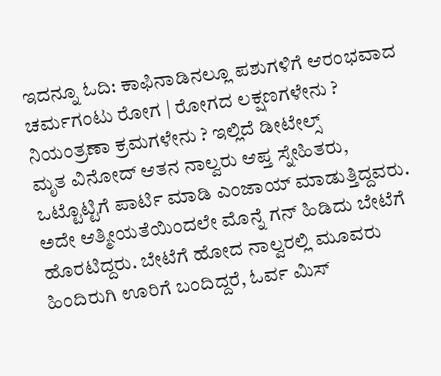ಇದನ್ನೂ ಓದಿ: ಕಾಫಿನಾಡಿನಲ್ಲೂ ಪಶುಗಳಿಗೆ ಆರಂಭವಾದ ಚರ್ಮಗಂಟು ರೋಗ | ರೋಗದ ಲಕ್ಷಣಗಳೇನು ? ನಿಯಂತ್ರಣಾ ಕ್ರಮಗಳೇನು ? ಇಲ್ಲಿದೆ ಡೀಟೇಲ್ಸ್
ಮೃತ ವಿನೋದ್ ಆತನ ನಾಲ್ವರು ಆಪ್ತ ಸ್ನೇಹಿತರು, ಒಟ್ಟೊಟ್ಟಿಗೆ ಪಾರ್ಟಿ ಮಾಡಿ ಎಂಜಾಯ್ ಮಾಡುತ್ತಿದ್ದವರು. ಅದೇ ಆತ್ಮೀಯತೆಯಿಂದಲೇ ಮೊನ್ನೆ ಗನ್ ಹಿಡಿದು ಬೇಟೆಗೆ ಹೊರಟಿದ್ದರು. ಬೇಟೆಗೆ ಹೋದ ನಾಲ್ವರಲ್ಲಿ ಮೂವರು ಹಿಂದಿರುಗಿ ಊರಿಗೆ ಬಂದಿದ್ದರೆ, ಓರ್ವ ಮಿಸ್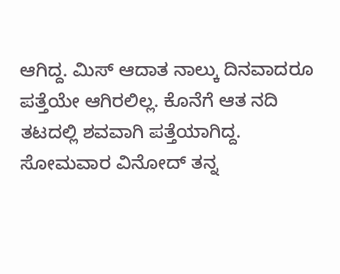ಆಗಿದ್ದ. ಮಿಸ್ ಆದಾತ ನಾಲ್ಕು ದಿನವಾದರೂ ಪತ್ತೆಯೇ ಆಗಿರಲಿಲ್ಲ. ಕೊನೆಗೆ ಆತ ನದಿ ತಟದಲ್ಲಿ ಶವವಾಗಿ ಪತ್ತೆಯಾಗಿದ್ದ.
ಸೋಮವಾರ ವಿನೋದ್ ತನ್ನ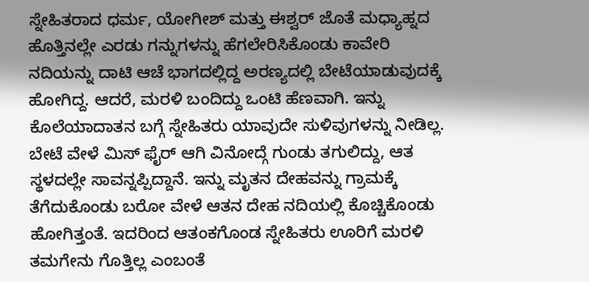ಸ್ನೇಹಿತರಾದ ಧರ್ಮ, ಯೋಗೀಶ್ ಮತ್ತು ಈಶ್ವರ್ ಜೊತೆ ಮಧ್ಯಾಹ್ನದ ಹೊತ್ತಿನಲ್ಲೇ ಎರಡು ಗನ್ನುಗಳನ್ನು ಹೆಗಲೇರಿಸಿಕೊಂಡು ಕಾವೇರಿ ನದಿಯನ್ನು ದಾಟಿ ಆಚೆ ಭಾಗದಲ್ಲಿದ್ದ ಅರಣ್ಯದಲ್ಲಿ ಬೇಟೆಯಾಡುವುದಕ್ಕೆ ಹೋಗಿದ್ದ. ಆದರೆ, ಮರಳಿ ಬಂದಿದ್ದು ಒಂಟಿ ಹೆಣವಾಗಿ. ಇನ್ನು ಕೊಲೆಯಾದಾತನ ಬಗ್ಗೆ ಸ್ನೇಹಿತರು ಯಾವುದೇ ಸುಳಿವುಗಳನ್ನು ನೀಡಿಲ್ಲ.
ಬೇಟೆ ವೇಳೆ ಮಿಸ್ ಫೈರ್ ಆಗಿ ವಿನೋದ್ಗೆ ಗುಂಡು ತಗುಲಿದ್ದು, ಆತ ಸ್ಥಳದಲ್ಲೇ ಸಾವನ್ನಪ್ಪಿದ್ದಾನೆ. ಇನ್ನು ಮೃತನ ದೇಹವನ್ನು ಗ್ರಾಮಕ್ಕೆ ತೆಗೆದುಕೊಂಡು ಬರೋ ವೇಳೆ ಆತನ ದೇಹ ನದಿಯಲ್ಲಿ ಕೊಚ್ಚಿಕೊಂಡು ಹೋಗಿತ್ತಂತೆ. ಇದರಿಂದ ಆತಂಕಗೊಂಡ ಸ್ನೇಹಿತರು ಊರಿಗೆ ಮರಳಿ ತಮಗೇನು ಗೊತ್ತಿಲ್ಲ ಎಂಬಂತೆ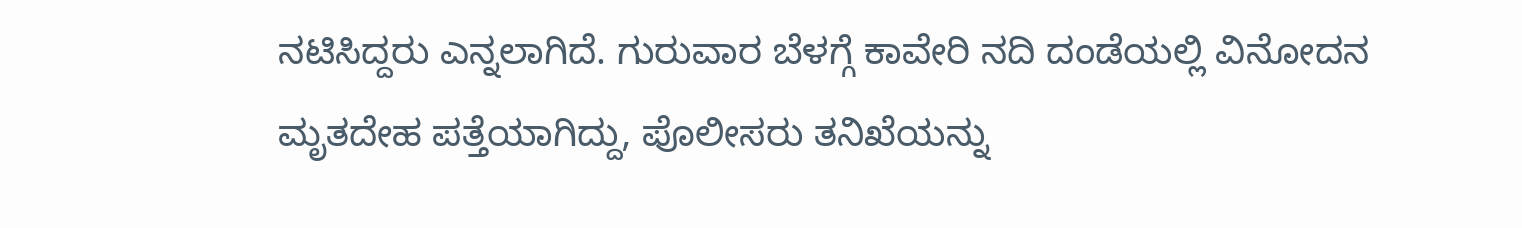ನಟಿಸಿದ್ದರು ಎನ್ನಲಾಗಿದೆ. ಗುರುವಾರ ಬೆಳಗ್ಗೆ ಕಾವೇರಿ ನದಿ ದಂಡೆಯಲ್ಲಿ ವಿನೋದನ ಮೃತದೇಹ ಪತ್ತೆಯಾಗಿದ್ದು, ಪೊಲೀಸರು ತನಿಖೆಯನ್ನು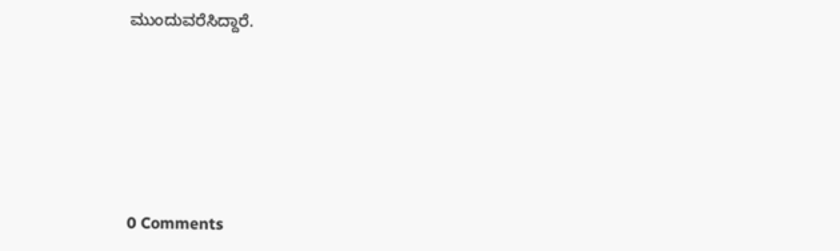ಮುಂದುವರೆಸಿದ್ದಾರೆ.








0 Comments